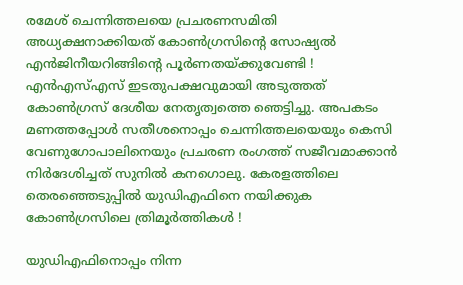രമേശ് ചെന്നിത്തലയെ പ്രചരണസമിതി അധ്യക്ഷനാക്കിയത് കോണ്‍ഗ്രസിന്‍റെ സോഷ്യല്‍ എന്‍ജിനീയറിങ്ങിന്‍റെ പൂര്‍ണതയ്ക്കുവേണ്ടി ! എന്‍എസ്എസ് ഇടതുപക്ഷവുമായി അടുത്തത് കോണ്‍ഗ്രസ് ദേശീയ നേതൃത്വത്തെ ഞെട്ടിച്ചു. അപകടം മണത്തപ്പോള്‍ സതീശനൊപ്പം ചെന്നിത്തലയെയും കെസി വേണുഗോപാലിനെയും പ്രചരണ രംഗത്ത് സജീവമാക്കാന്‍ നിര്‍ദേശിച്ചത് സുനില്‍ കനഗൊലു. കേരളത്തിലെ തെരഞ്ഞെടുപ്പില്‍ യുഡിഎഫിനെ നയിക്കുക കോണ്‍ഗ്രസിലെ ത്രിമൂര്‍ത്തികള്‍ !

യുഡിഎഫിനൊപ്പം നിന്ന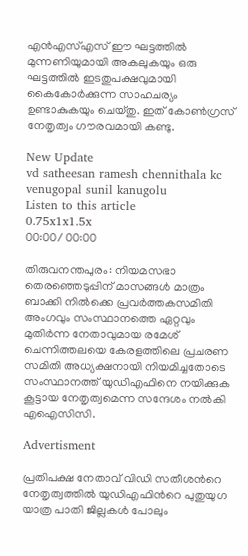എന്‍എസ്എസ് ഈ ഘട്ടത്തില്‍ മുന്നണിയുമായി അകലുകയും ഒരു ഘട്ടത്തില്‍ ഇടതുപക്ഷവുമായി കൈകോര്‍ക്കുന്ന സാഹചര്യം ഉണ്ടാകുകയും ചെയ്തു. ഇത് കോണ്‍ഗ്രസ് നേതൃത്വം ഗൗരവമായി കണ്ടു.

New Update
vd satheesan ramesh chennithala kc venugopal sunil kanugolu
Listen to this article
0.75x1x1.5x
00:00/ 00:00

തിരുവനന്തപുരം: നിയമസഭാ തെരഞ്ഞെടുപ്പിന് മാസങ്ങള്‍ മാത്രം ബാക്കി നില്‍ക്കെ പ്രവര്‍ത്തകസമിതി അംഗവും സംസ്ഥാനത്തെ ഏറ്റവും മുതിര്‍ന്ന നേതാവുമായ രമേശ് ചെന്നിത്തലയെ കേരളത്തിലെ പ്രചരണ സമിതി അധ്യക്ഷനായി നിയമിച്ചതോടെ സംസ്ഥാനത്ത് യുഡിഎഫിനെ നയിക്കുക കൂട്ടായ നേതൃത്വമെന്ന സന്ദേശം നല്‍കി എഐസിസി.

Advertisment

പ്രതിപക്ഷ നേതാവ് വിഡി സതീശന്‍റെ നേതൃത്വത്തില്‍ യുഡിഎഫിന്‍റെ പുതുയുഗ യാത്ര പാതി ജില്ലകള്‍ പോലും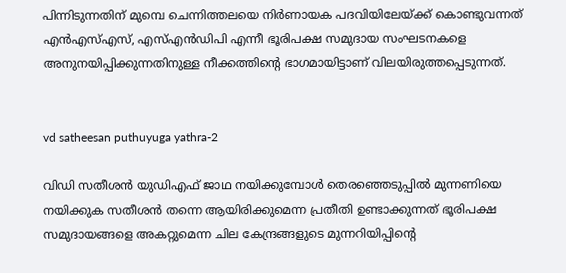പിന്നിടുന്നതിന് മുമ്പെ ചെന്നിത്തലയെ നിര്‍ണായക പദവിയിലേയ്ക്ക് കൊണ്ടുവന്നത് എന്‍എസ്എസ്, എസ്എന്‍ഡിപി എന്നീ ഭൂരിപക്ഷ സമുദായ സംഘടനകളെ അനുനയിപ്പിക്കുന്നതിനുള്ള നീക്കത്തിന്‍റെ ഭാഗമായിട്ടാണ് വിലയിരുത്തപ്പെടുന്നത്.


vd satheesan puthuyuga yathra-2

വിഡി സതീശന്‍ യുഡിഎഫ് ജാഥ നയിക്കുമ്പോള്‍ തെരഞ്ഞെടുപ്പില്‍ മുന്നണിയെ നയിക്കുക സതീശന്‍ തന്നെ ആയിരിക്കുമെന്ന പ്രതീതി ഉണ്ടാക്കുന്നത് ഭൂരിപക്ഷ സമുദായങ്ങളെ അകറ്റുമെന്ന ചില കേന്ദ്രങ്ങളുടെ മുന്നറിയിപ്പിന്‍റെ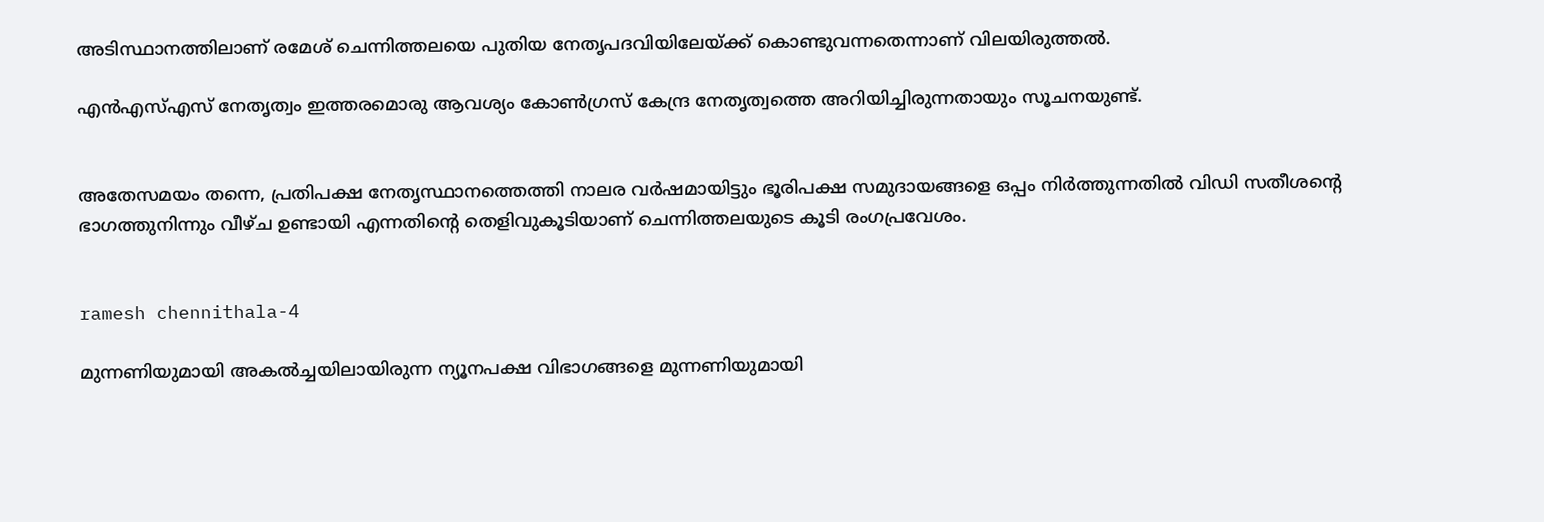അടിസ്ഥാനത്തിലാണ് രമേശ് ചെന്നിത്തലയെ പുതിയ നേതൃപദവിയിലേയ്ക്ക് കൊണ്ടുവന്നതെന്നാണ് വിലയിരുത്തല്‍.

എന്‍എസ്എസ് നേതൃത്വം ഇത്തരമൊരു ആവശ്യം കോണ്‍ഗ്രസ് കേന്ദ്ര നേതൃത്വത്തെ അറിയിച്ചിരുന്നതായും സൂചനയുണ്ട്.


അതേസമയം തന്നെ, പ്രതിപക്ഷ നേതൃസ്ഥാനത്തെത്തി നാലര വര്‍ഷമായിട്ടും ഭൂരിപക്ഷ സമുദായങ്ങളെ ഒപ്പം നിര്‍ത്തുന്നതില്‍ വിഡി സതീശന്‍റെ ഭാഗത്തുനിന്നും വീഴ്ച ഉണ്ടായി എന്നതിന്‍റെ തെളിവുകൂടിയാണ് ചെന്നിത്തലയുടെ കൂടി രംഗപ്രവേശം.


ramesh chennithala-4

മുന്നണിയുമായി അകല്‍ച്ചയിലായിരുന്ന ന്യൂനപക്ഷ വിഭാഗങ്ങളെ മുന്നണിയുമായി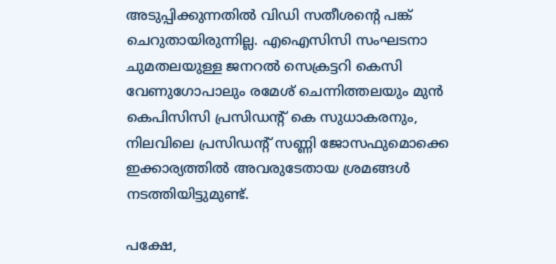അടുപ്പിക്കുന്നതില്‍ വിഡി സതീശന്‍റെ പങ്ക് ചെറുതായിരുന്നില്ല. എഐസിസി സംഘടനാ ചുമതലയുള്ള ജനറല്‍ സെക്രട്ടറി കെസി വേണുഗോപാലും രമേശ് ചെന്നിത്തലയും മുന്‍ കെപിസിസി പ്രസിഡന്‍റ് കെ സുധാകരനും, നിലവിലെ പ്രസിഡന്‍റ് സണ്ണി ജോസഫുമൊക്കെ ഇക്കാര്യത്തില്‍ അവരുടേതായ ശ്രമങ്ങള്‍ നടത്തിയിട്ടുമുണ്ട്.

പക്ഷേ,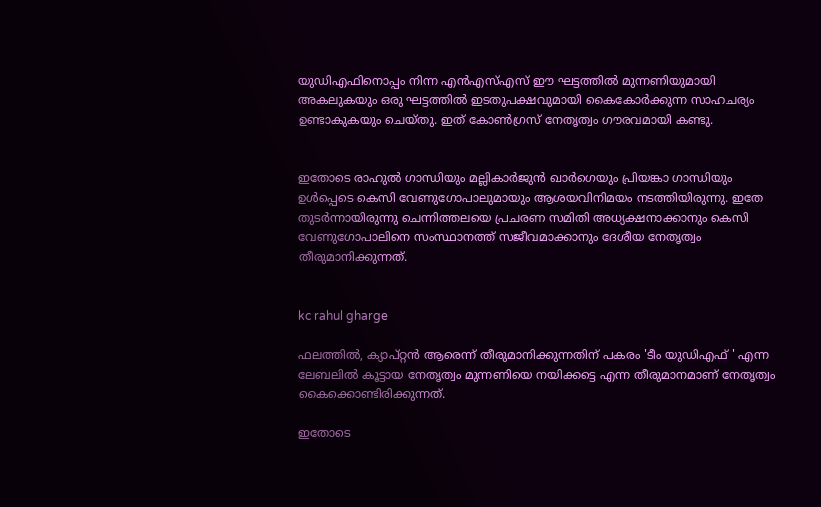യുഡിഎഫിനൊപ്പം നിന്ന എന്‍എസ്എസ് ഈ ഘട്ടത്തില്‍ മുന്നണിയുമായി അകലുകയും ഒരു ഘട്ടത്തില്‍ ഇടതുപക്ഷവുമായി കൈകോര്‍ക്കുന്ന സാഹചര്യം ഉണ്ടാകുകയും ചെയ്തു. ഇത് കോണ്‍ഗ്രസ് നേതൃത്വം ഗൗരവമായി കണ്ടു.


ഇതോടെ രാഹുല്‍ ഗാന്ധിയും മല്ലികാര്‍ജുന്‍ ഖാര്‍ഗെയും പ്രിയങ്കാ ഗാന്ധിയും ഉള്‍പ്പെടെ കെസി വേണുഗോപാലുമായും ആശയവിനിമയം നടത്തിയിരുന്നു. ഇതേ തുടര്‍ന്നായിരുന്നു ചെന്നിത്തലയെ പ്രചരണ സമിതി അധ്യക്ഷനാക്കാനും കെസി വേണുഗോപാലിനെ സംസ്ഥാനത്ത് സജീവമാക്കാനും ദേശീയ നേതൃത്വം തീരുമാനിക്കുന്നത്.


kc rahul gharge

ഫലത്തില്‍, ക്യാപ്റ്റന്‍ ആരെന്ന് തീരുമാനിക്കുന്നതിന് പകരം 'ടീം യുഡിഎഫ് ' എന്ന ലേബലി‍ല്‍ കൂട്ടായ നേതൃത്വം മുന്നണിയെ നയിക്കട്ടെ എന്ന തീരുമാനമാണ് നേതൃത്വം കൈക്കൊണ്ടിരിക്കുന്നത്.

ഇതോടെ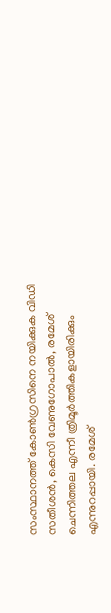സംസ്ഥാനത്ത് കോണ്‍ഗ്രസിനെ നയിക്കുക വിഡി സതീശന്‍, കെസി വേണുഗോപാല്‍, രമേശ് ചെന്നിത്തല എന്നീ ത്രിമൂര്‍ത്തികളായിരിക്കും എന്നുറപ്പായി. രമേശ്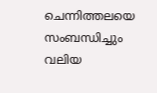ചെന്നിത്തലയെ സംബന്ധിച്ചും വലിയ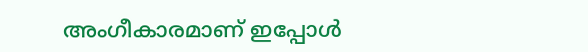അംഗീകാരമാണ് ഇപ്പോള്‍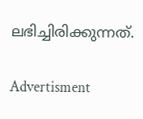ലഭിച്ചിരിക്കുന്നത്.

Advertisment